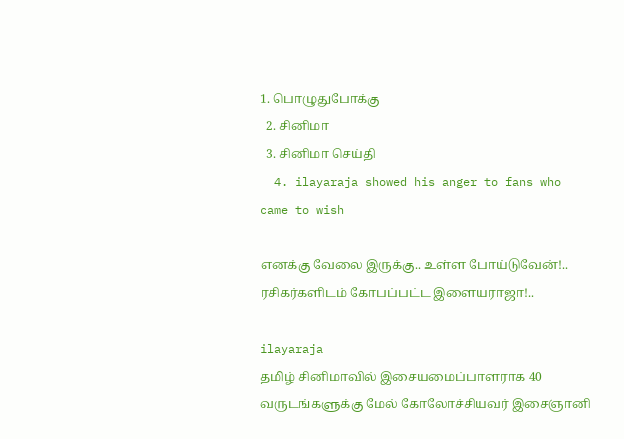1. பொழுதுபோக்கு
  2. சினிமா
  3. சினிமா செய்தி
  4. ilayaraja showed his anger to fans who came to wish

எனக்கு வேலை இருக்கு.. உள்ள போய்டுவேன்!.. ரசிகர்களிடம் கோபப்பட்ட இளையராஜா!..

ilayaraja
தமிழ் சினிமாவில் இசையமைப்பாளராக 40 வருடங்களுக்கு மேல் கோலோச்சியவர் இசைஞானி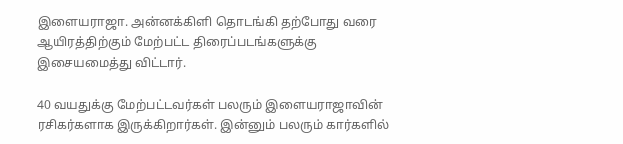இளையராஜா. அன்னக்கிளி தொடங்கி தற்போது வரை ஆயிரத்திற்கும் மேற்பட்ட திரைப்படங்களுக்கு இசையமைத்து விட்டார்.

40 வயதுக்கு மேற்பட்டவர்கள் பலரும் இளையராஜாவின் ரசிகர்களாக இருக்கிறார்கள். இன்னும் பலரும் கார்களில்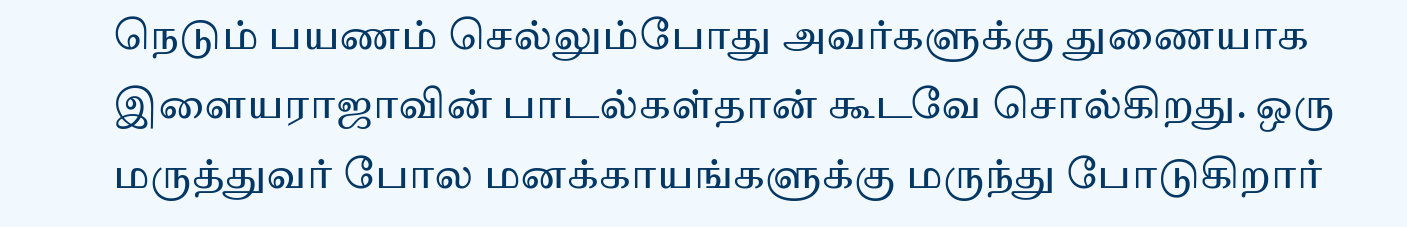நெடும் பயணம் செல்லும்போது அவர்களுக்கு துணையாக இளையராஜாவின் பாடல்கள்தான் கூடவே சொல்கிறது. ஒரு மருத்துவர் போல மனக்காயங்களுக்கு மருந்து போடுகிறார்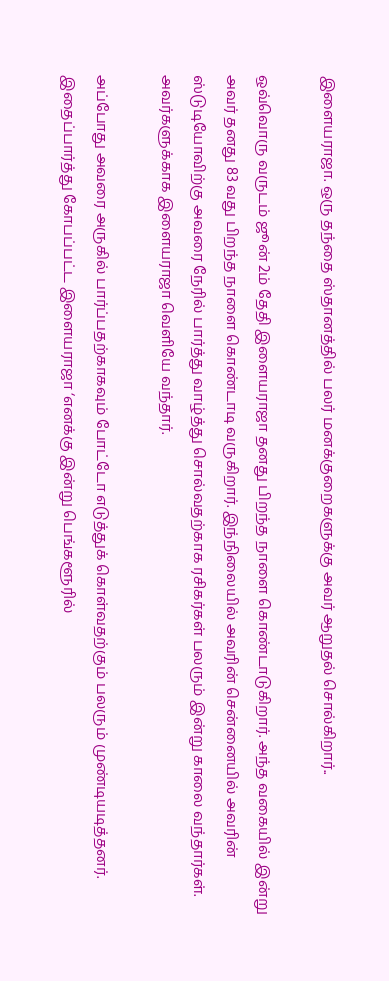இளையராஜா. ஒரு தந்தை ஸ்தானத்தில் பலர் மனக்குறைகளுக்கு அவர் ஆறுதல் சொல்கிறார்..

ஒவ்வொரு வருடம் ஜூன் 2ம் தேதி இளையராஜா தனது பிறந்த நாளை கொண்டாடுகிறார். அந்த வகையில் இன்று அவர் தனது 83 வது பிறந்த நாளை கொண்டாடி வருகிறார். இந்நிலையில் அவரின் சென்னையில் அவரின் ஸ்டுடியோவிற்கு அவரை நேரில் பார்த்து வாழ்த்து சொல்வதற்காக ரசிகர்கள் பலரும் இன்று காலை வந்தார்கள். அவர்களுக்காக இளையராஜா வெளியே வந்தார்.

அப்போது அவரை அருகில் பார்ப்பதற்காகவும் போட்டோ எடுத்துக் கொள்வதற்கும் பலரும் முண்டியடித்தனர். இதைப்பார்த்து கோபப்பட்ட இளையராஜா ‘எனக்கு இன்று பெங்களூரில்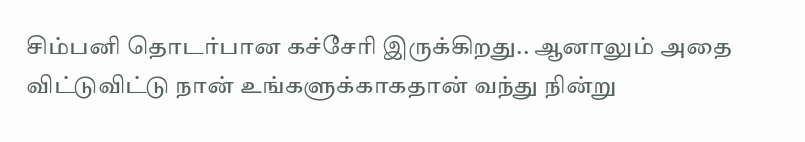சிம்பனி தொடர்பான கச்சேரி இருக்கிறது.. ஆனாலும் அதை விட்டுவிட்டு நான் உங்களுக்காகதான் வந்து நின்று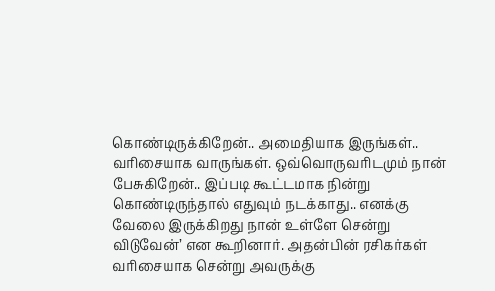கொண்டிருக்கிறேன்.. அமைதியாக இருங்கள்.. வரிசையாக வாருங்கள். ஒவ்வொருவரிடமும் நான் பேசுகிறேன்.. இப்படி கூட்டமாக நின்று கொண்டிருந்தால் எதுவும் நடக்காது.. எனக்கு வேலை இருக்கிறது நான் உள்ளே சென்று விடுவேன்’ என கூறினார். அதன்பின் ரசிகர்கள் வரிசையாக சென்று அவருக்கு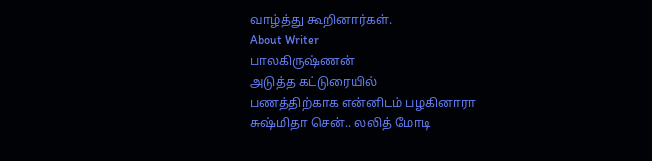வாழ்த்து கூறினார்கள்.
About Writer
பாலகிருஷ்ணன்
அடுத்த கட்டுரையில்
பணத்திற்காக என்னிடம் பழகினாரா சுஷ்மிதா சென்.. லலித் மோடி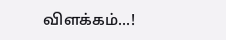விளக்கம்...!